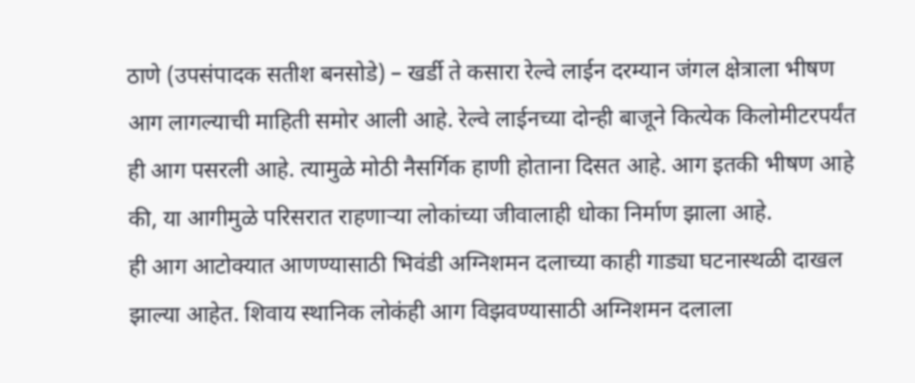ठाणे (उपसंपादक सतीश बनसोडे) – खर्डी ते कसारा रेल्वे लाईन दरम्यान जंगल क्षेत्राला भीषण आग लागल्याची माहिती समोर आली आहे. रेल्वे लाईनच्या दोन्ही बाजूने कित्येक किलोमीटरपर्यंत ही आग पसरली आहे. त्यामुळे मोठी नैसर्गिक हाणी होताना दिसत आहे. आग इतकी भीषण आहे की, या आगीमुळे परिसरात राहणाऱ्या लोकांच्या जीवालाही धोका निर्माण झाला आहे.
ही आग आटोक्यात आणण्यासाठी भिवंडी अग्निशमन दलाच्या काही गाड्या घटनास्थळी दाखल झाल्या आहेत. शिवाय स्थानिक लोकंही आग विझवण्यासाठी अग्निशमन दलाला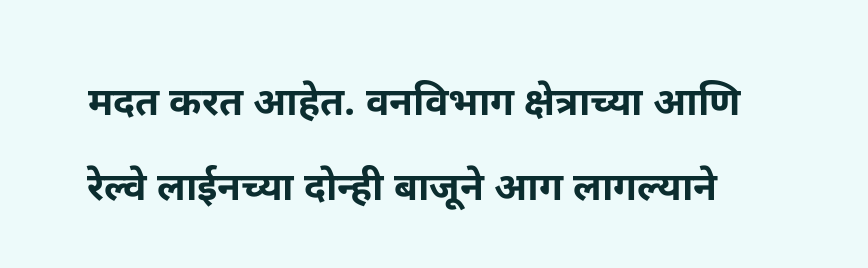मदत करत आहेत. वनविभाग क्षेत्राच्या आणि रेल्वे लाईनच्या दोन्ही बाजूने आग लागल्याने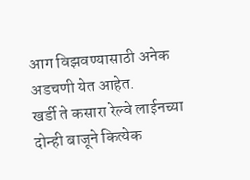आग विझवण्यासाठी अनेक अडचणी येत आहेत.
खर्डी ते कसारा रेल्वे लाईनच्या दोन्ही बाजूने कित्येक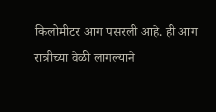किलोमीटर आग पसरली आहे. ही आग रात्रीच्या वेळी लागल्याने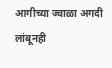आगीच्या ज्वाळा अगदी लांबूनही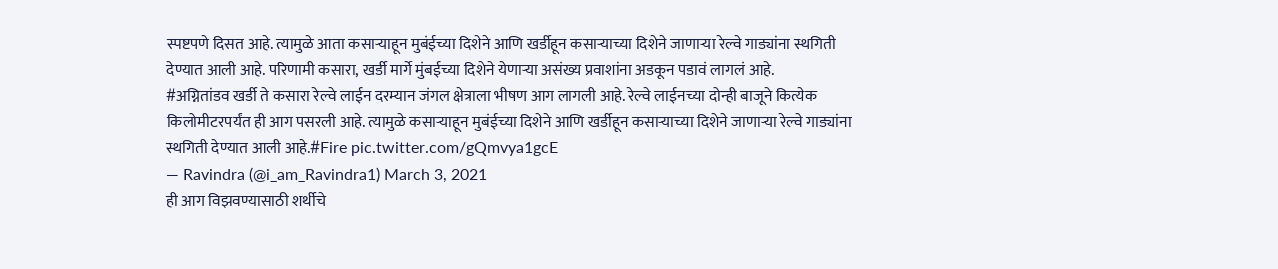स्पष्टपणे दिसत आहे. त्यामुळे आता कसाऱ्याहून मुबंईच्या दिशेने आणि खर्डीहून कसाऱ्याच्या दिशेने जाणाऱ्या रेल्वे गाड्यांना स्थगिती देण्यात आली आहे. परिणामी कसारा, खर्डी मार्गे मुंबईच्या दिशेने येणाऱ्या असंख्य प्रवाशांना अडकून पडावं लागलं आहे.
#अग्नितांडव खर्डी ते कसारा रेल्वे लाईन दरम्यान जंगल क्षेत्राला भीषण आग लागली आहे. रेल्वे लाईनच्या दोन्ही बाजूने कित्येक किलोमीटरपर्यंत ही आग पसरली आहे. त्यामुळे कसाऱ्याहून मुबंईच्या दिशेने आणि खर्डीहून कसाऱ्याच्या दिशेने जाणाऱ्या रेल्वे गाड्यांना स्थगिती देण्यात आली आहे.#Fire pic.twitter.com/gQmvya1gcE
— Ravindra (@i_am_Ravindra1) March 3, 2021
ही आग विझवण्यासाठी शर्थीचे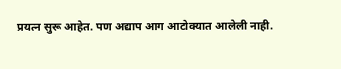प्रयत्न सुरू आहेत. पण अद्याप आग आटोक्यात आलेली नाही.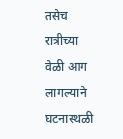तसेच रात्रीच्या वेळी आग लागल्याने घटनास्थळी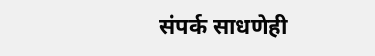संपर्क साधणेही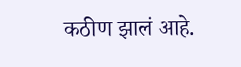कठीण झालं आहे.